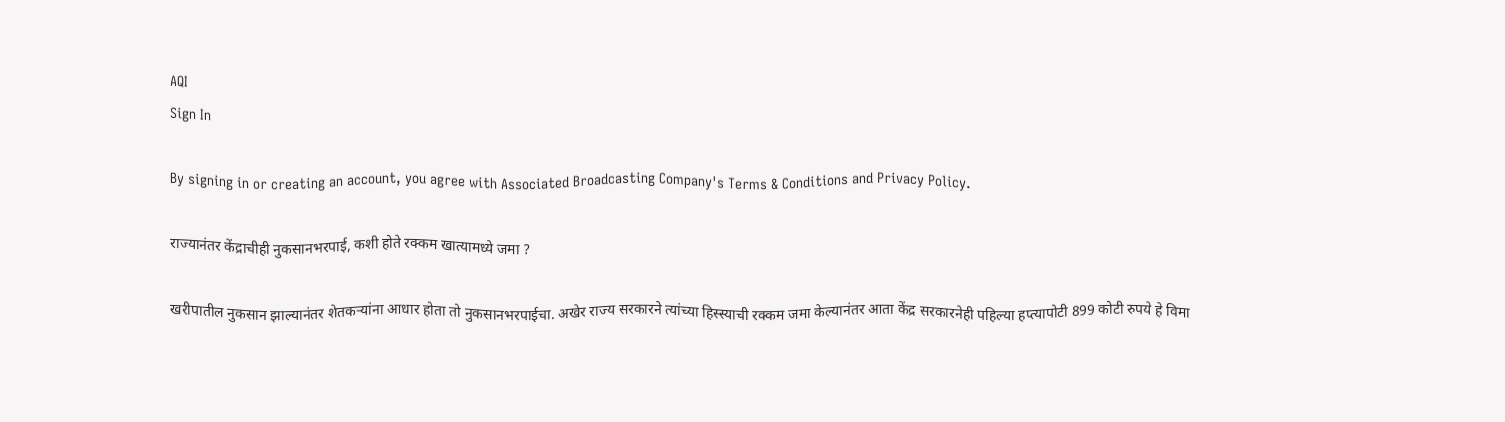AQI
Sign In

By signing in or creating an account, you agree with Associated Broadcasting Company's Terms & Conditions and Privacy Policy.

राज्यानंतर केंद्राचीही नुकसानभरपाई, कशी होते रक्कम खात्यामध्ये जमा ?

खरीपातील नुकसान झाल्यानंतर शेतकऱ्यांना आधार होता तो नुकसानभरपाईचा. अखेर राज्य सरकारने त्यांच्या हिस्स्याची रक्कम जमा केल्यानंतर आता केंद्र सरकारनेही पहिल्या हप्त्यापोटी 899 कोटी रुपये हे विमा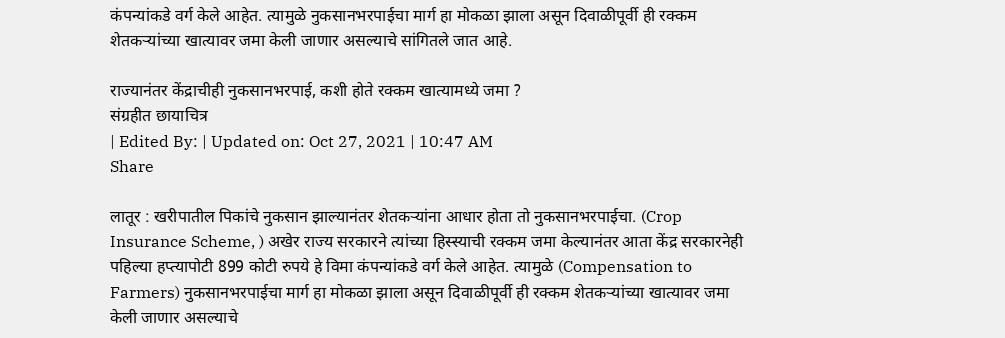कंपन्यांकडे वर्ग केले आहेत. त्यामुळे नुकसानभरपाईचा मार्ग हा मोकळा झाला असून दिवाळीपूर्वी ही रक्कम शेतकऱ्यांच्या खात्यावर जमा केली जाणार असल्याचे सांगितले जात आहे.

राज्यानंतर केंद्राचीही नुकसानभरपाई, कशी होते रक्कम खात्यामध्ये जमा ?
संग्रहीत छायाचित्र
| Edited By: | Updated on: Oct 27, 2021 | 10:47 AM
Share

लातूर : खरीपातील पिकांचे नुकसान झाल्यानंतर शेतकऱ्यांना आधार होता तो नुकसानभरपाईचा. (Crop Insurance Scheme, ) अखेर राज्य सरकारने त्यांच्या हिस्स्याची रक्कम जमा केल्यानंतर आता केंद्र सरकारनेही पहिल्या हप्त्यापोटी 899 कोटी रुपये हे विमा कंपन्यांकडे वर्ग केले आहेत. त्यामुळे (Compensation to Farmers) नुकसानभरपाईचा मार्ग हा मोकळा झाला असून दिवाळीपूर्वी ही रक्कम शेतकऱ्यांच्या खात्यावर जमा केली जाणार असल्याचे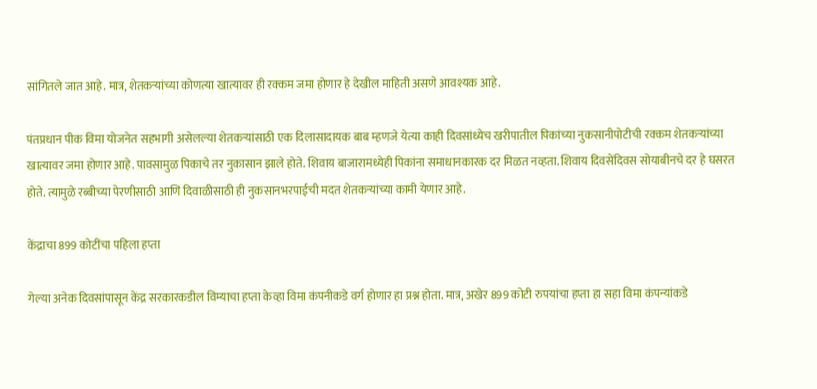सांगितले जात आहे. मात्र, शेतकऱ्यांच्या कोणत्या खात्यावर ही रक्कम जमा होणार हे देखील माहिती असणे आवश्यक आहे.

पंतप्रधान पीक विमा योजनेत सहभागी असेलल्या शेतकऱ्यांसाठी एक दिलासादायक बाब म्हणजे येत्या काही दिवसांध्येच खरीपातील पिकांच्या नुकसानीपोटीची रक्कम शेतकऱ्यांच्या खात्यावर जमा होणार आहे. पावसामुळ पिकाचे तर नुकासान झाले होते. शिवाय बाजारामध्येही पिकांना समाधानकारक दर मिळत नव्हता. शिवाय दिवसेंदिवस सोयाबीनचे दर हे घसरत होते. त्यामुळे रब्बीच्या पेरणीसाठी आणि दिवाळीसाठी ही नुकसानभरपाईची मदत शेतकऱ्यांच्या कामी येणार आहे.

केंद्राचा 899 कोटींचा पहिला हप्ता

गेल्या अनेक दिवसांपासून केंद्र सरकारकडील विम्याचा हप्ता केव्हा विमा कंपनीकडे वर्ग होणार हा प्रश्न होता. मात्र, अखेर 899 कोटी रुपयांचा हप्ता हा सहा विमा कंपन्यांकडे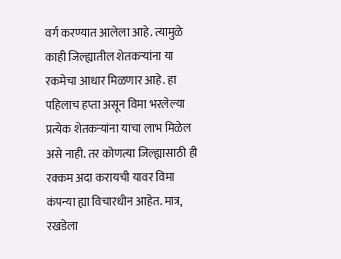वर्ग करण्यात आलेला आहे. त्यामुळे काही जिल्ह्यातील शेतकऱ्यांना या रकमेचा आधार मिळणार आहे. हा पहिलाच हप्ता असून विमा भरलेल्या प्रत्येक शेतकऱ्यांना याचा लाभ मिळेल असे नाही. तर कोणत्या जिल्ह्यासाठी ही रक्कम अदा करायची यावर विमा कंपन्या ह्या विचारधीन आहेत. मात्र, रखडेला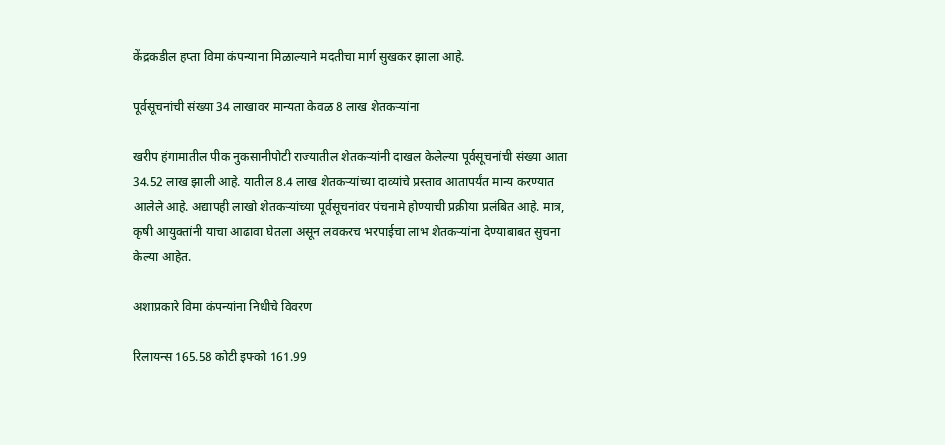केंद्रकडील हप्ता विमा कंपन्याना मिळाल्याने मदतीचा मार्ग सुखकर झाला आहे.

पूर्वसूचनांची संख्या 34 लाखावर मान्यता केवळ 8 लाख शेतकऱ्यांना

खरीप हंगामातील पीक नुकसानीपोटी राज्यातील शेतकऱ्यांनी दाखल केलेल्या पूर्वसूचनांची संख्या आता 34.52 लाख झाली आहे. यातील 8.4 लाख शेतकऱ्यांच्या दाव्यांचे प्रस्ताव आतापर्यंत मान्य करण्यात आलेले आहे. अद्यापही लाखो शेतकऱ्यांच्या पूर्वसूचनांवर पंचनामे होण्याची प्रक्रीया प्रलंबित आहे. मात्र, कृषी आयुक्तांनी याचा आढावा घेतला असून लवकरच भरपाईचा लाभ शेतकऱ्यांना देण्याबाबत सुचना केल्या आहेत.

अशाप्रकारे विमा कंपन्यांना निधीचे विवरण

रिलायन्स 165.58 कोटी इफ्को 161.99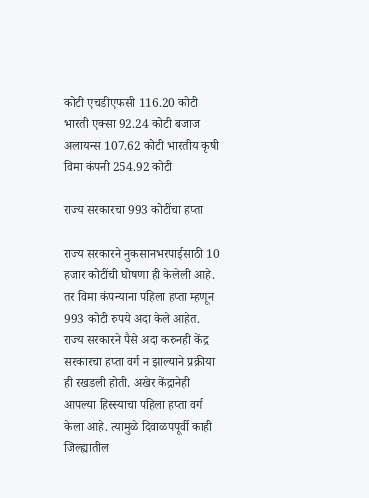कोटी एचडीएफसी 116.20 कोटी भारती एक्सा 92.24 कोटी बजाज अलायन्स 107.62 कोटी भारतीय कृषी विमा कंपनी 254.92 कोटी

राज्य सरकारचा 993 कोटींचा हप्ता

राज्य सरकारने नुकसानभरपाईसाठी 10 हजार कोटींची घोषणा ही केलेली आहे. तर विमा कंपन्याना पहिला हप्ता म्हणून 993 कोटी रुपये अदा केले आहेत. राज्य सरकारने पैसे अदा करुनही केंद्र सरकारचा हप्ता वर्ग न झाल्याने प्रक्रीया ही रखडली होती. अखेर केंद्रानेही आपल्या हिस्स्याचा पहिला हप्ता वर्ग केला आहे. त्यामुळे दिवाळपपूर्वी काही जिल्ह्यातील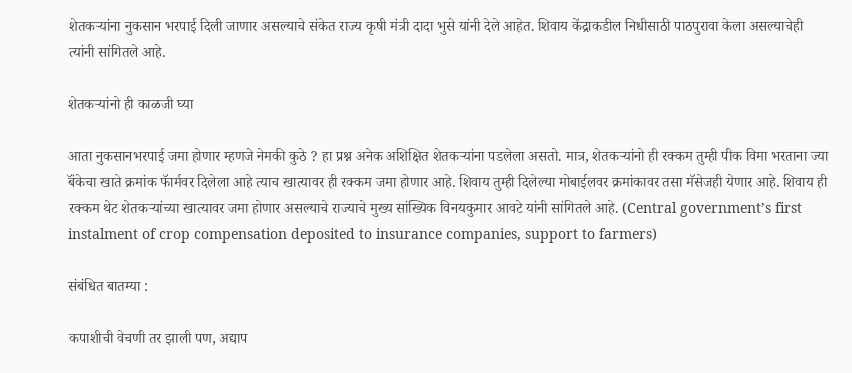शेतकऱ्यांना नुकसान भरपाई दिली जाणार असल्याचे संकेत राज्य कृषी मंत्री दादा भुसे यांनी देले आहेत. शिवाय केंद्राकडील निधीसाठी पाठपुरावा केला असल्याचेही त्यांनी सांगितले आहे.

शेतकऱ्यांनो ही काळजी घ्या

आता नुकसानभरपाई जमा होणार म्हणजे नेमकी कुठे ? हा प्रश्न अनेक अशिक्षित शेतकऱ्यांना पडलेला असतो. मात्र, शेतकऱ्यांनो ही रक्कम तुम्ही पीक विमा भरताना ज्या बॅंकेचा खाते क्रमांक फॅार्मवर दिलेला आहे त्याच खात्यावर ही रक्कम जमा होणार आहे. शिवाय तुम्ही दिलेल्या मोबाईलवर क्रमांकावर तसा मॅसेजही येणार आहे. शिवाय ही रक्कम थेट शेतकऱ्यांच्या खात्यावर जमा होणार असल्याचे राज्याचे मुख्य सांख्यिक विनयकुमार आवटे यांनी सांगितले आहे. (Central government’s first instalment of crop compensation deposited to insurance companies, support to farmers)

संबंधित बातम्या :

कपाशीची वेचणी तर झाली पण, अद्याप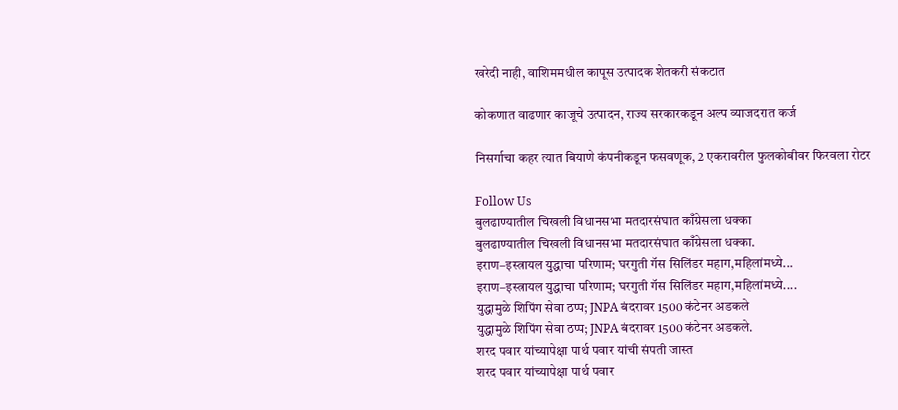खरेदी नाही, वाशिममधील कापूस उत्पादक शेतकरी संकटात

कोकणात वाढणार काजूचे उत्पादन, राज्य सरकारकडून अल्प व्याजदरात कर्ज

निसर्गाचा कहर त्यात बियाणे कंपनीकडून फसवणूक, 2 एकरावरील फुलकोबीवर फिरवला रोटर

Follow Us
बुलढाण्यातील चिखली विधानसभा मतदारसंघात काँग्रेसला धक्का
बुलढाण्यातील चिखली विधानसभा मतदारसंघात काँग्रेसला धक्का.
इराण–इस्त्रायल युद्धाचा परिणाम; घरगुती गॅस सिलिंडर महाग,महिलांमध्ये...
इराण–इस्त्रायल युद्धाचा परिणाम; घरगुती गॅस सिलिंडर महाग,महिलांमध्ये....
युद्धामुळे शिपिंग सेवा ठप्प; JNPA बंदरावर 1500 कंटेनर अडकले
युद्धामुळे शिपिंग सेवा ठप्प; JNPA बंदरावर 1500 कंटेनर अडकले.
शरद पवार यांच्यापेक्षा पार्थ पवार यांची संपती जास्त
शरद पवार यांच्यापेक्षा पार्थ पवार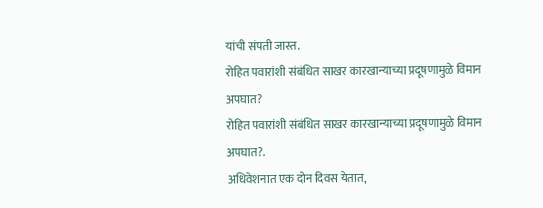यांची संपती जास्त.
रोहित पवारांशी संबंधित साखर कारखान्याच्या प्रदूषणामुळे विमान अपघात?
रोहित पवारांशी संबंधित साखर कारखान्याच्या प्रदूषणामुळे विमान अपघात?.
अधिवेशनात एक दोन दिवस येतात,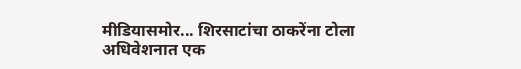मीडियासमोर... शिरसाटांचा ठाकरेंना टोला
अधिवेशनात एक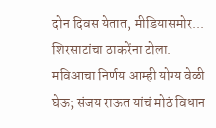दोन दिवस येतात, मीडियासमोर... शिरसाटांचा ठाकरेंना टोला.
मविआचा निर्णय आम्ही योग्य वेळी घेऊ; संजय राऊत यांचं मोठं विधान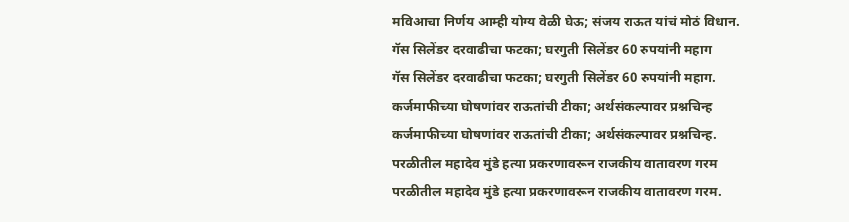मविआचा निर्णय आम्ही योग्य वेळी घेऊ; संजय राऊत यांचं मोठं विधान.
गॅस सिलेंडर दरवाढीचा फटका; घरगुती सिलेंडर 60 रुपयांनी महाग
गॅस सिलेंडर दरवाढीचा फटका; घरगुती सिलेंडर 60 रुपयांनी महाग.
कर्जमाफीच्या घोषणांवर राऊतांची टीका; अर्थसंकल्पावर प्रश्नचिन्ह
कर्जमाफीच्या घोषणांवर राऊतांची टीका; अर्थसंकल्पावर प्रश्नचिन्ह.
परळीतील महादेव मुंडे हत्या प्रकरणावरून राजकीय वातावरण गरम
परळीतील महादेव मुंडे हत्या प्रकरणावरून राजकीय वातावरण गरम.